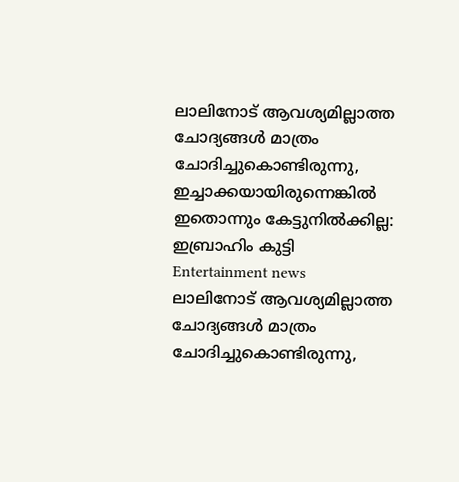ലാലിനോട് ആവശ്യമില്ലാത്ത ചോദ്യങ്ങള്‍ മാത്രം ചോദിച്ചുകൊണ്ടിരുന്നു, ഇച്ചാക്കയായിരുന്നെങ്കില്‍ ഇതൊന്നും കേട്ടുനില്‍ക്കില്ല: ഇബ്രാഹിം കുട്ടി
Entertainment news
ലാലിനോട് ആവശ്യമില്ലാത്ത ചോദ്യങ്ങള്‍ മാത്രം ചോദിച്ചുകൊണ്ടിരുന്നു,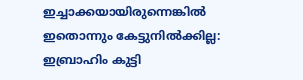ഇച്ചാക്കയായിരുന്നെങ്കില്‍ ഇതൊന്നും കേട്ടുനില്‍ക്കില്ല: ഇബ്രാഹിം കുട്ടി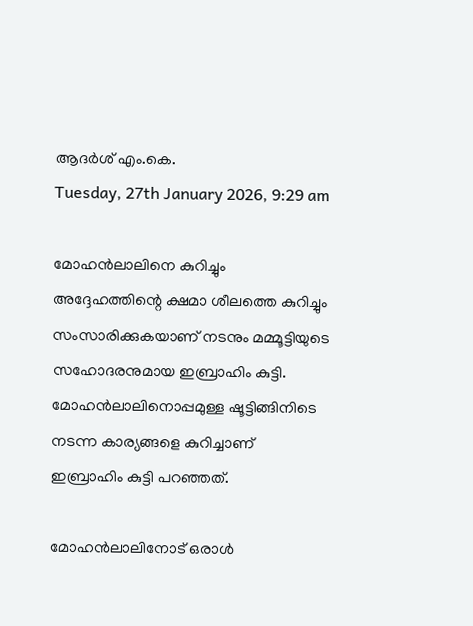ആദര്‍ശ് എം.കെ.
Tuesday, 27th January 2026, 9:29 am

മോഹന്‍ലാലിനെ കുറിച്ചും അദ്ദേഹത്തിന്റെ ക്ഷമാ ശീലത്തെ കുറിച്ചും സംസാരിക്കുകയാണ് നടനും മമ്മൂട്ടിയുടെ സഹോദരനുമായ ഇബ്രാഹിം കുട്ടി. മോഹന്‍ലാലിനൊപ്പമുള്ള ഷൂട്ടിങ്ങിനിടെ നടന്ന കാര്യങ്ങളെ കുറിച്ചാണ് ഇബ്രാഹിം കുട്ടി പറഞ്ഞത്.

മോഹന്‍ലാലിനോട് ഒരാള്‍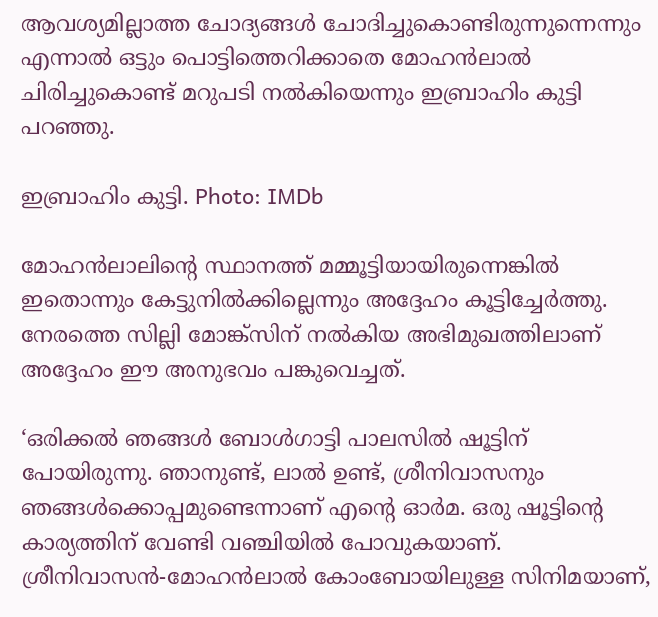ആവശ്യമില്ലാത്ത ചോദ്യങ്ങള്‍ ചോദിച്ചുകൊണ്ടിരുന്നുന്നെന്നും എന്നാല്‍ ഒട്ടും പൊട്ടിത്തെറിക്കാതെ മോഹന്‍ലാല്‍ ചിരിച്ചുകൊണ്ട് മറുപടി നല്‍കിയെന്നും ഇബ്രാഹിം കുട്ടി പറഞ്ഞു.

ഇബ്രാഹിം കുട്ടി. Photo: IMDb

മോഹന്‍ലാലിന്റെ സ്ഥാനത്ത് മമ്മൂട്ടിയായിരുന്നെങ്കില്‍ ഇതൊന്നും കേട്ടുനില്‍ക്കില്ലെന്നും അദ്ദേഹം കൂട്ടിച്ചേര്‍ത്തു. നേരത്തെ സില്ലി മോങ്ക്‌സിന് നല്‍കിയ അഭിമുഖത്തിലാണ് അദ്ദേഹം ഈ അനുഭവം പങ്കുവെച്ചത്.

‘ഒരിക്കല്‍ ഞങ്ങള്‍ ബോള്‍ഗാട്ടി പാലസില്‍ ഷൂട്ടിന് പോയിരുന്നു. ഞാനുണ്ട്, ലാല്‍ ഉണ്ട്, ശ്രീനിവാസനും ഞങ്ങള്‍ക്കൊപ്പമുണ്ടെന്നാണ് എന്റെ ഓര്‍മ. ഒരു ഷൂട്ടിന്റെ കാര്യത്തിന് വേണ്ടി വഞ്ചിയില്‍ പോവുകയാണ്. ശ്രീനിവാസന്‍-മോഹന്‍ലാല്‍ കോംബോയിലുള്ള സിനിമയാണ്,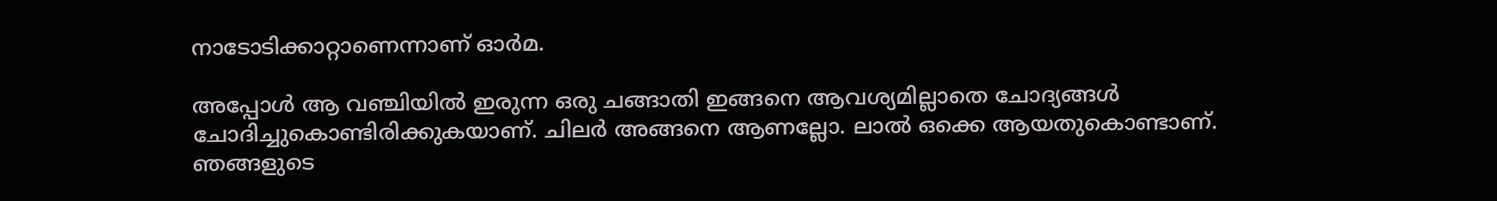നാടോടിക്കാറ്റാണെന്നാണ് ഓര്‍മ.

അപ്പോള്‍ ആ വഞ്ചിയില്‍ ഇരുന്ന ഒരു ചങ്ങാതി ഇങ്ങനെ ആവശ്യമില്ലാതെ ചോദ്യങ്ങള്‍ ചോദിച്ചുകൊണ്ടിരിക്കുകയാണ്. ചിലര്‍ അങ്ങനെ ആണല്ലോ. ലാല്‍ ഒക്കെ ആയതുകൊണ്ടാണ്. ഞങ്ങളുടെ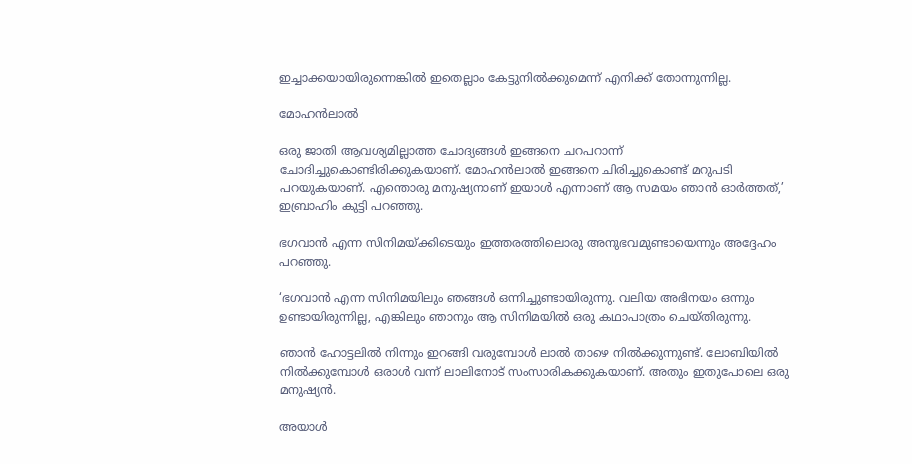ഇച്ചാക്കയായിരുന്നെങ്കില്‍ ഇതെല്ലാം കേട്ടുനില്‍ക്കുമെന്ന് എനിക്ക് തോന്നുന്നില്ല.

മോഹന്‍ലാല്‍

ഒരു ജാതി ആവശ്യമില്ലാത്ത ചോദ്യങ്ങള്‍ ഇങ്ങനെ ചറപറാന്ന് ചോദിച്ചുകൊണ്ടിരിക്കുകയാണ്. മോഹന്‍ലാല്‍ ഇങ്ങനെ ചിരിച്ചുകൊണ്ട് മറുപടി പറയുകയാണ്. എന്തൊരു മനുഷ്യനാണ് ഇയാള്‍ എന്നാണ് ആ സമയം ഞാന്‍ ഓര്‍ത്തത്,’ ഇബ്രാഹിം കുട്ടി പറഞ്ഞു.

ഭഗവാന്‍ എന്ന സിനിമയ്ക്കിടെയും ഇത്തരത്തിലൊരു അനുഭവമുണ്ടായെന്നും അദ്ദേഹം പറഞ്ഞു.

‘ഭഗവാന്‍ എന്ന സിനിമയിലും ഞങ്ങള്‍ ഒന്നിച്ചുണ്ടായിരുന്നു. വലിയ അഭിനയം ഒന്നും ഉണ്ടായിരുന്നില്ല, എങ്കിലും ഞാനും ആ സിനിമയില്‍ ഒരു കഥാപാത്രം ചെയ്തിരുന്നു.

ഞാന്‍ ഹോട്ടലില്‍ നിന്നും ഇറങ്ങി വരുമ്പോള്‍ ലാല്‍ താഴെ നില്‍ക്കുന്നുണ്ട്. ലോബിയില്‍ നില്‍ക്കുമ്പോള്‍ ഒരാള്‍ വന്ന് ലാലിനോട് സംസാരികക്കുകയാണ്. അതും ഇതുപോലെ ഒരു മനുഷ്യന്‍.

അയാള്‍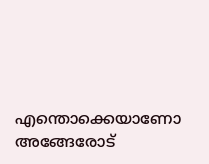എന്തൊക്കെയാണോ അങ്ങേരോട്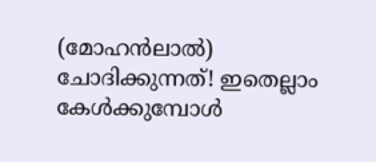(മോഹന്‍ലാല്‍) ചോദിക്കുന്നത്! ഇതെല്ലാം കേള്‍ക്കുമ്പോള്‍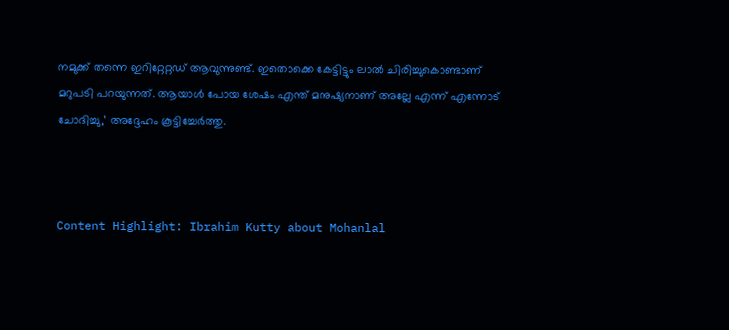നമുക്ക് തന്നെ ഇറിറ്റേറ്റഡ് ആവുന്നുണ്ട്. ഇതൊക്കെ കേട്ടിട്ടും ലാല്‍ ചിരിച്ചുകൊണ്ടാണ് മറുപടി പറയുന്നത്. ആയാള്‍ പോയ ശേഷം എന്ത് മനുഷ്യനാണ് അല്ലേ എന്ന് എന്നോട് ചോദിച്ചു,’ അദ്ദേഹം കൂട്ടിച്ചേര്‍ത്തു.



Content Highlight: Ibrahim Kutty about Mohanlal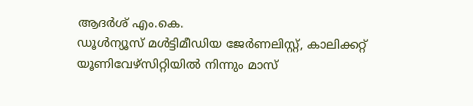ആദര്‍ശ് എം.കെ.
ഡൂള്‍ന്യൂസ് മള്‍ട്ടിമീഡിയ ജേര്‍ണലിസ്റ്റ്, കാലിക്കറ്റ് യൂണിവേഴ്സിറ്റിയില്‍ നിന്നും മാസ്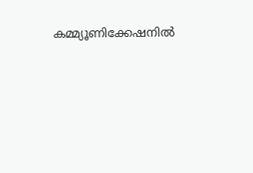കമ്മ്യൂണിക്കേഷനില്‍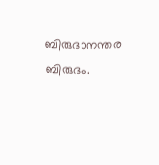ബിരുദാനന്തര ബിരുദം.